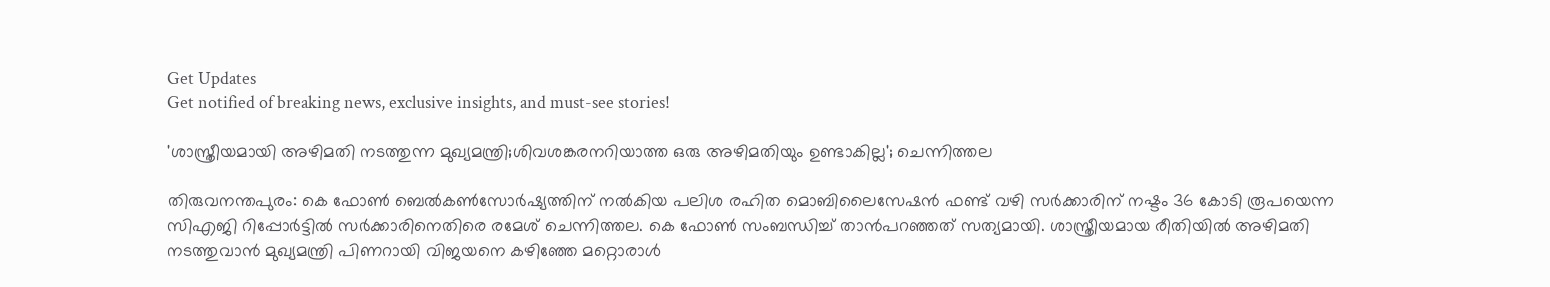Get Updates
Get notified of breaking news, exclusive insights, and must-see stories!

'ശാസ്ത്രീയമായി അഴിമതി നടത്തുന്ന മുഖ്യമന്ത്രി;ശിവശങ്കരനറിയാത്ത ഒരു അഴിമതിയും ഉണ്ടാകില്ല'; ചെന്നിത്തല

തിരുവനന്തപുരം: കെ ഫോൺ ബെൽകൺസോർഷ്യത്തിന് നൽകിയ പലിശ രഹിത മൊബിലൈസേഷൻ ഫണ്ട് വഴി സർക്കാരിന് നഷ്ടം 36 കോടി രൂപയെന്ന സിഎജി റിപ്പോർട്ടിൽ സർക്കാരിനെതിരെ രമേശ് ചെന്നിത്തല. കെ ഫോൺ സംബന്ധിച്ച് താൻപറഞ്ഞത് സത്യമായി. ശാസ്ത്രീയമായ രീതിയിൽ അഴിമതി നടത്തുവാൻ മുഖ്യമന്ത്രി പിണറായി വിജയനെ കഴിഞ്ഞേ മറ്റൊരാൾ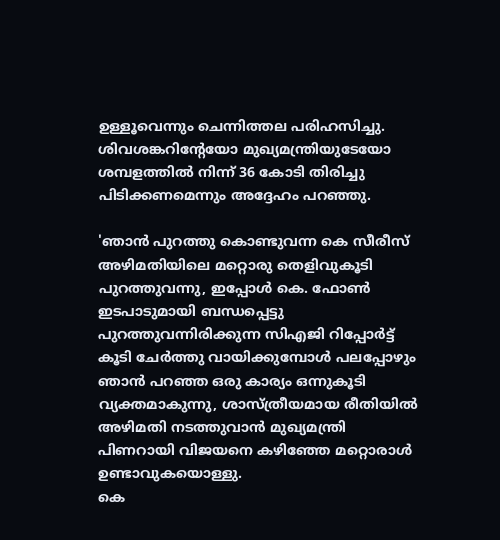ഉള്ളൂവെന്നും ചെന്നിത്തല പരിഹസിച്ചു. ശിവശങ്കറിന്‍റേയോ മുഖ്യമന്ത്രിയുടേയോ ശമ്പളത്തിൽ നിന്ന് 36 കോടി തിരിച്ചു പിടിക്കണമെന്നും അദ്ദേഹം പറഞ്ഞു.

'ഞാൻ പുറത്തു കൊണ്ടുവന്ന കെ സീരീസ് അഴിമതിയിലെ മറ്റൊരു തെളിവുകൂടി പുറത്തുവന്നു, ഇപ്പോൾ കെ. ഫോൺ ഇടപാടുമായി ബന്ധപ്പെട്ടു പുറത്തുവന്നിരിക്കുന്ന സിഎജി റിപ്പോർട്ട് കൂടി ചേർത്തു വായിക്കുമ്പോൾ പലപ്പോഴും ഞാൻ പറഞ്ഞ ഒരു കാര്യം ഒന്നുകൂടി വ്യക്തമാകുന്നു, ശാസ്ത്രീയമായ രീതിയിൽ അഴിമതി നടത്തുവാൻ മുഖ്യമന്ത്രി പിണറായി വിജയനെ കഴിഞ്ഞേ മറ്റൊരാൾ ഉണ്ടാവുകയൊള്ളു.
കെ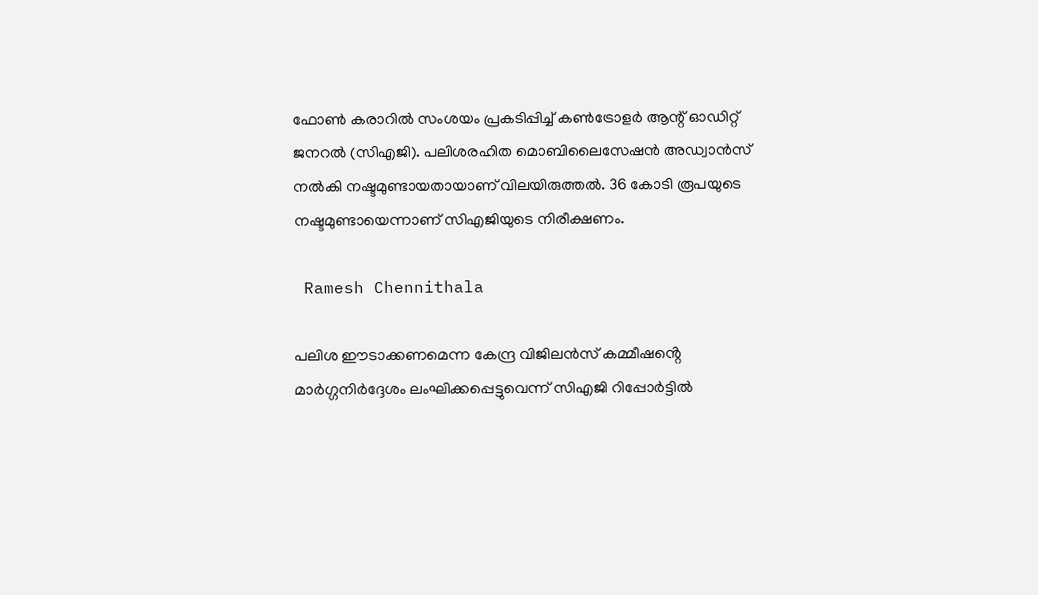ഫോൺ കരാറിൽ സംശയം പ്രകടിപ്പിച്ച് കൺട്രോളർ ആന്റ് ഓഡിറ്റ് ജനറൽ (സിഎജി). പലിശരഹിത മൊബിലൈസേഷൻ അഡ്വാൻസ് നൽകി നഷ്ടമുണ്ടായതായാണ് വിലയിരുത്തൽ. 36 കോടി രൂപയുടെ നഷ്ടമുണ്ടായെന്നാണ് സിഎജിയുടെ നിരീക്ഷണം.

 Ramesh Chennithala

പലിശ ഈടാക്കണമെന്ന കേന്ദ്ര വിജിലൻസ് കമ്മീഷൻ്റെ മാർഗ്ഗനിർദ്ദേശം ലംഘിക്കപ്പെട്ടുവെന്ന് സിഎജി റിപ്പോർട്ടിൽ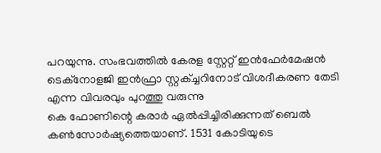പറയുന്നു. സംഭവത്തിൽ കേരള സ്റ്റേറ്റ് ഇൻഫേർമേഷൻ ടെക്നോളജി ഇൻഫ്രാ സ്റ്റക്ച്ചറിനോട് വിശദീകരണ തേടി എന്ന വിവരവും പുറത്തു വരുന്നു
കെ ഫോണിന്റെ കരാർ ഏൽപ്പിച്ചിരിക്കുന്നത് ബെൽ കൺസോർഷ്യത്തെയാണ്. 1531 കോടിയുടെ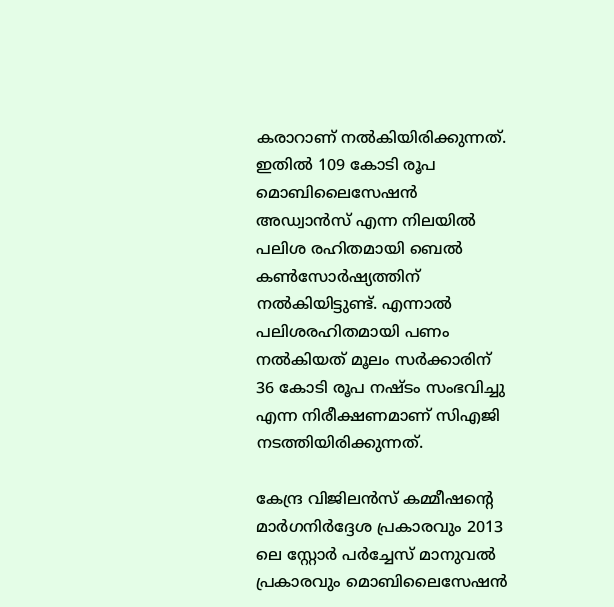കരാറാണ് നൽകിയിരിക്കുന്നത്. ഇതിൽ 109 കോടി രൂപ മൊബിലൈസേഷൻ അഡ്വാൻസ് എന്ന നിലയിൽ പലിശ രഹിതമായി ബെൽ കൺസോർഷ്യത്തിന് നൽകിയിട്ടുണ്ട്. എന്നാൽ പലിശരഹിതമായി പണം നൽകിയത് മൂലം സർക്കാരിന് 36 കോടി രൂപ നഷ്ടം സംഭവിച്ചു എന്ന നിരീക്ഷണമാണ് സിഎജി നടത്തിയിരിക്കുന്നത്.

കേന്ദ്ര വിജിലൻസ് കമ്മീഷന്റെ മാർഗനിർദ്ദേശ പ്രകാരവും 2013 ലെ സ്റ്റോർ പർച്ചേസ് മാനുവൽ പ്രകാരവും മൊബിലൈസേഷൻ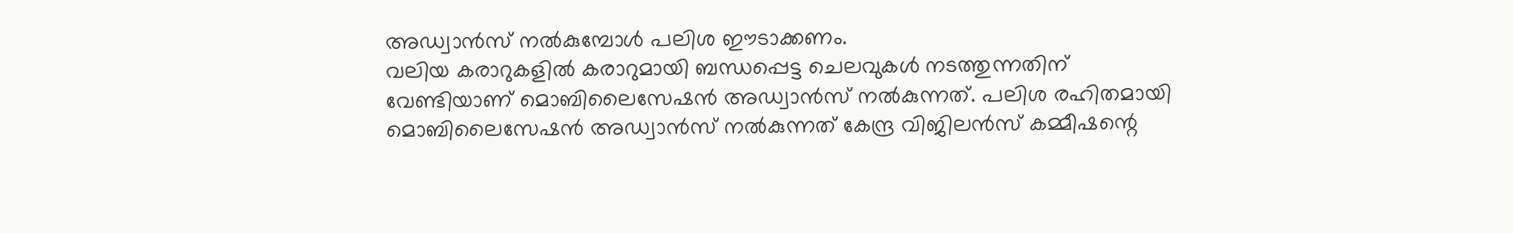അഡ്വാൻസ് നൽകുമ്പോൾ പലിശ ഈടാക്കണം.
വലിയ കരാറുകളിൽ കരാറുമായി ബന്ധപ്പെട്ട ചെലവുകൾ നടത്തുന്നതിന് വേണ്ടിയാണ് മൊബിലൈസേഷൻ അഡ്വാൻസ് നൽകുന്നത്. പലിശ രഹിതമായി മൊബിലൈസേഷൻ അഡ്വാൻസ് നൽകുന്നത് കേന്ദ്ര വിജിലൻസ് കമ്മീഷന്റെ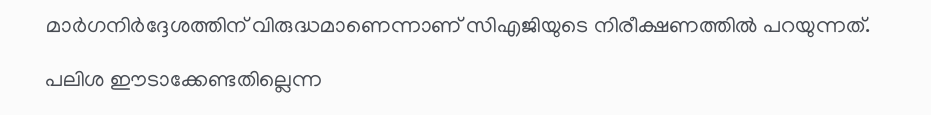മാർഗനിർദ്ദേശത്തിന് വിരുദ്ധമാണെന്നാണ് സിഎജിയുടെ നിരീക്ഷണത്തിൽ പറയുന്നത്.

പലിശ ഈടാക്കേണ്ടതില്ലെന്ന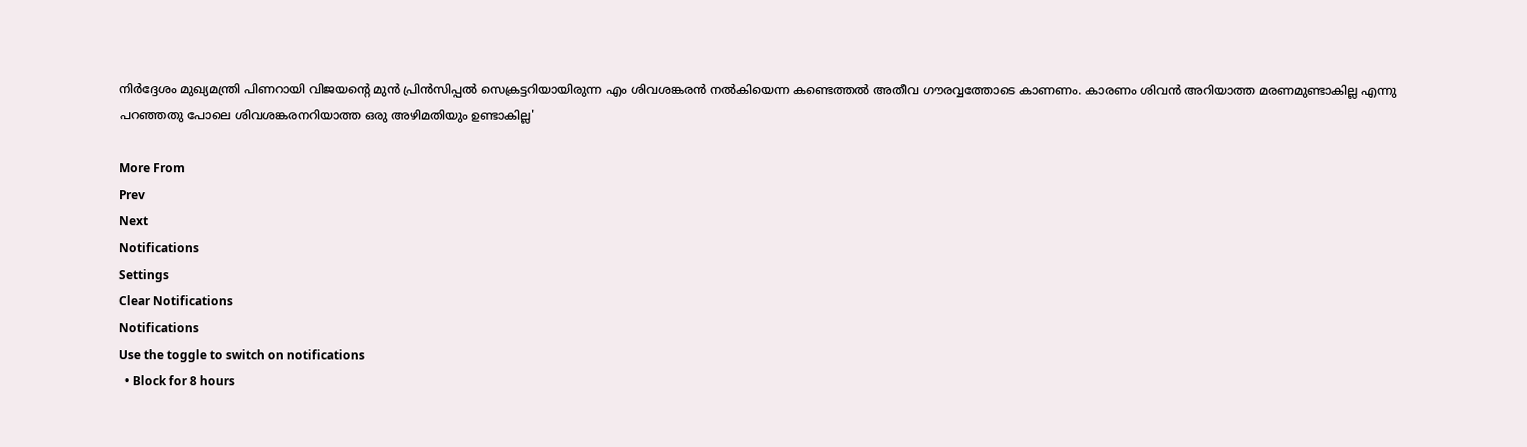നിർദ്ദേശം മുഖ്യമന്ത്രി പിണറായി വിജയന്റെ മുൻ പ്രിൻസിപ്പൽ സെക്രട്ടറിയായിരുന്ന എം ശിവശങ്കരൻ നൽകിയെന്ന കണ്ടെത്തൽ അതീവ ഗൗരവ്വത്തോടെ കാണണം. കാരണം ശിവൻ അറിയാത്ത മരണമുണ്ടാകില്ല എന്നു പറഞ്ഞതു പോലെ ശിവശങ്കരനറിയാത്ത ഒരു അഴിമതിയും ഉണ്ടാകില്ല'

More From
Prev
Next
Notifications
Settings
Clear Notifications
Notifications
Use the toggle to switch on notifications
  • Block for 8 hours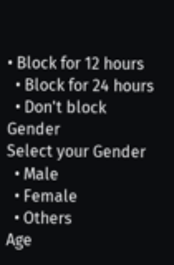• Block for 12 hours
  • Block for 24 hours
  • Don't block
Gender
Select your Gender
  • Male
  • Female
  • Others
Age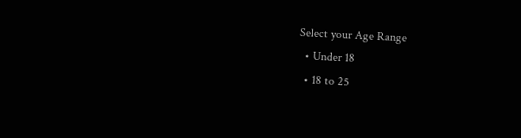Select your Age Range
  • Under 18
  • 18 to 25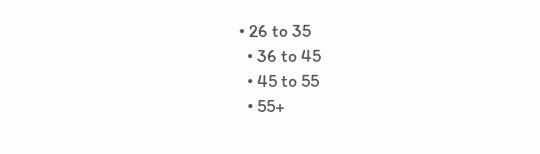• 26 to 35
  • 36 to 45
  • 45 to 55
  • 55+